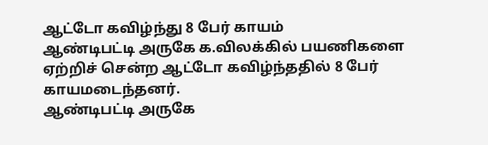ஆட்டோ கவிழ்ந்து 8 பேர் காயம்
ஆண்டிபட்டி அருகே க.விலக்கில் பயணிகளை ஏற்றிச் சென்ற ஆட்டோ கவிழ்ந்ததில் 8 பேர் காயமடைந்தனர்.
ஆண்டிபட்டி அருகே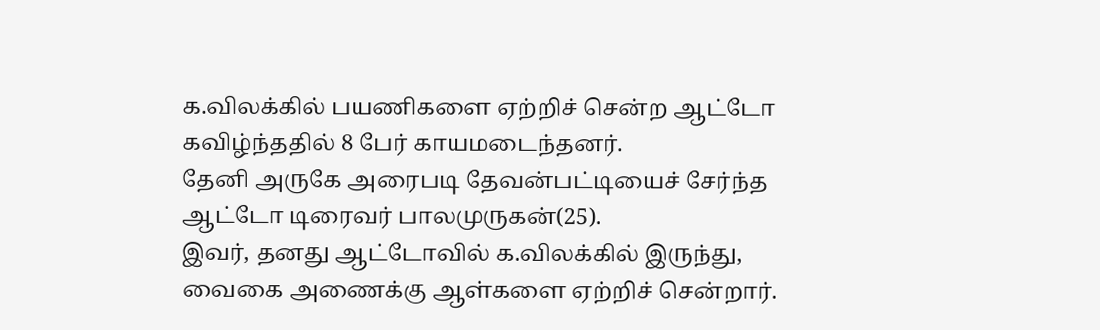க.விலக்கில் பயணிகளை ஏற்றிச் சென்ற ஆட்டோ கவிழ்ந்ததில் 8 பேர் காயமடைந்தனர்.
தேனி அருகே அரைபடி தேவன்பட்டியைச் சேர்ந்த ஆட்டோ டிரைவர் பாலமுருகன்(25).
இவர், தனது ஆட்டோவில் க.விலக்கில் இருந்து, வைகை அணைக்கு ஆள்களை ஏற்றிச் சென்றார்.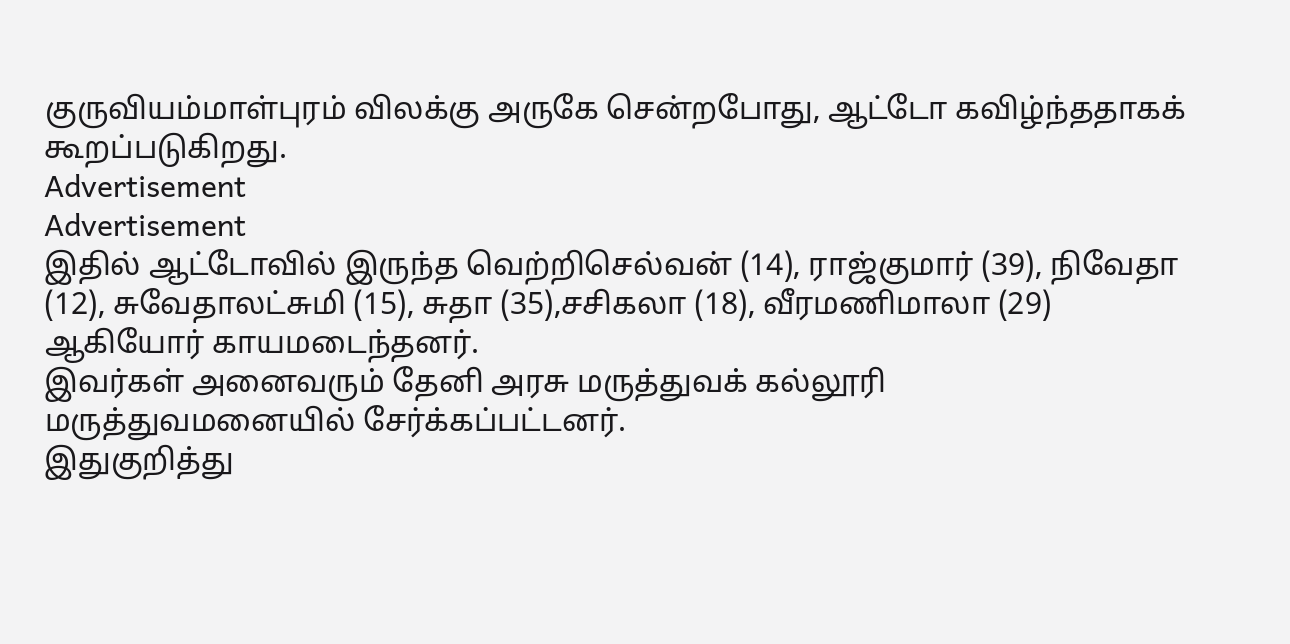குருவியம்மாள்புரம் விலக்கு அருகே சென்றபோது, ஆட்டோ கவிழ்ந்ததாகக் கூறப்படுகிறது.
Advertisement
Advertisement
இதில் ஆட்டோவில் இருந்த வெற்றிசெல்வன் (14), ராஜ்குமார் (39), நிவேதா (12), சுவேதாலட்சுமி (15), சுதா (35),சசிகலா (18), வீரமணிமாலா (29) ஆகியோர் காயமடைந்தனர்.
இவர்கள் அனைவரும் தேனி அரசு மருத்துவக் கல்லூரி மருத்துவமனையில் சேர்க்கப்பட்டனர்.
இதுகுறித்து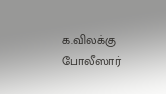க.விலக்கு போலீஸார்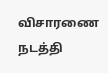விசாரணை நடத்தி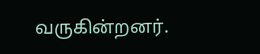வருகின்றனர்.